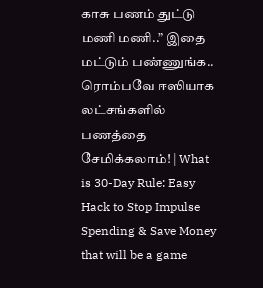காசு பணம் துட்டு மணி மணி..” இதை மட்டும் பண்ணுங்க.. ரொம்பவே ஈஸியாக லட்சங்களில் பணத்தை சேமிக்கலாம்! | What is 30-Day Rule: Easy Hack to Stop Impulse Spending & Save Money that will be a game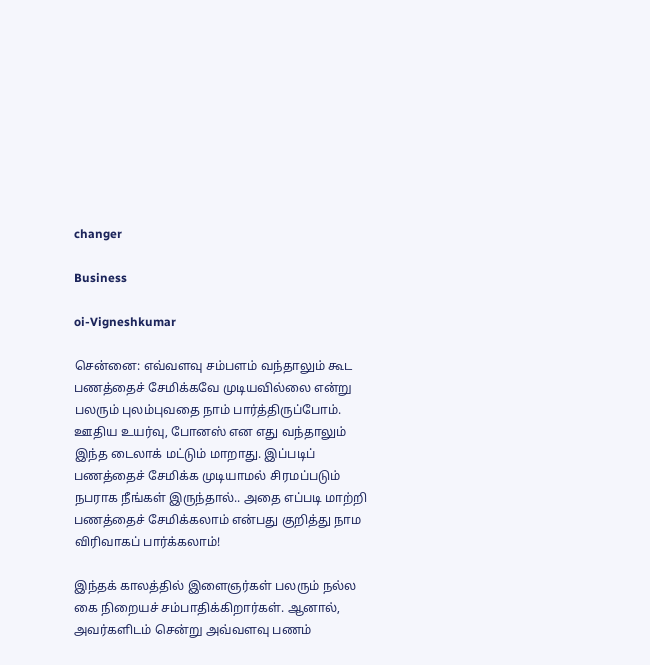changer

Business

oi-Vigneshkumar

சென்னை: எவ்வளவு சம்பளம் வந்தாலும் கூட பணத்தைச் சேமிக்கவே முடியவில்லை என்று பலரும் புலம்புவதை நாம் பார்த்திருப்போம். ஊதிய உயர்வு, போனஸ் என எது வந்தாலும் இந்த டைலாக் மட்டும் மாறாது. இப்படிப் பணத்தைச் சேமிக்க முடியாமல் சிரமப்படும் நபராக நீங்கள் இருந்தால்.. அதை எப்படி மாற்றி பணத்தைச் சேமிக்கலாம் என்பது குறித்து நாம விரிவாகப் பார்க்கலாம்!

இந்தக் காலத்தில் இளைஞர்கள் பலரும் நல்ல கை நிறையச் சம்பாதிக்கிறார்கள். ஆனால், அவர்களிடம் சென்று அவ்வளவு பணம்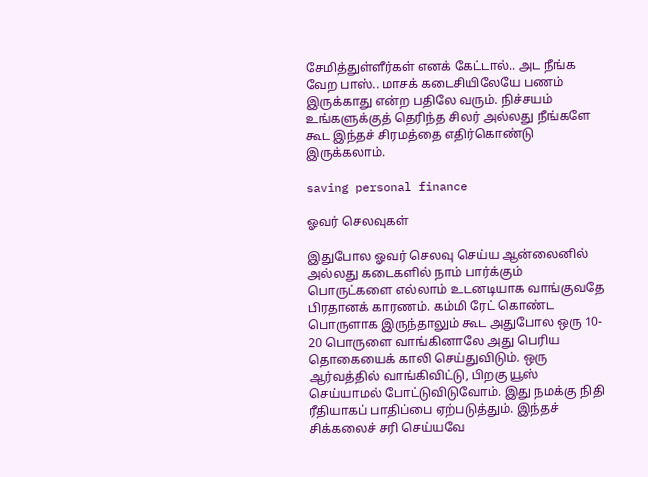சேமித்துள்ளீர்கள் எனக் கேட்டால்.. அட நீங்க வேற பாஸ்.. மாசக் கடைசியிலேயே பணம் இருக்காது என்ற பதிலே வரும். நிச்சயம் உங்களுக்குத் தெரிந்த சிலர் அல்லது நீங்களே கூட இந்தச் சிரமத்தை எதிர்கொண்டு இருக்கலாம்.

saving personal finance

ஓவர் செலவுகள்

இதுபோல ஓவர் செலவு செய்ய ஆன்லைனில் அல்லது கடைகளில் நாம் பார்க்கும் பொருட்களை எல்லாம் உடனடியாக வாங்குவதே பிரதானக் காரணம். கம்மி ரேட் கொண்ட பொருளாக இருந்தாலும் கூட அதுபோல ஒரு 10- 20 பொருளை வாங்கினாலே அது பெரிய தொகையைக் காலி செய்துவிடும். ஒரு ஆர்வத்தில் வாங்கிவிட்டு, பிறகு யூஸ் செய்யாமல் போட்டுவிடுவோம். இது நமக்கு நிதி ரீதியாகப் பாதிப்பை ஏற்படுத்தும். இந்தச் சிக்கலைச் சரி செய்யவே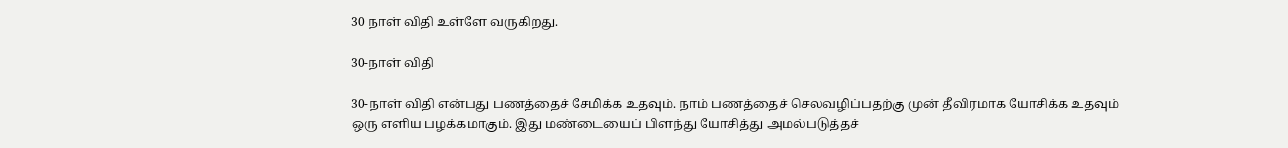30 நாள் விதி உள்ளே வருகிறது.

30-நாள் விதி

30-நாள் விதி என்பது பணத்தைச் சேமிக்க உதவும். நாம் பணத்தைச் செலவழிப்பதற்கு முன் தீவிரமாக யோசிக்க உதவும் ஒரு எளிய பழக்கமாகும். இது மண்டையைப் பிளந்து யோசித்து அமல்படுத்தச்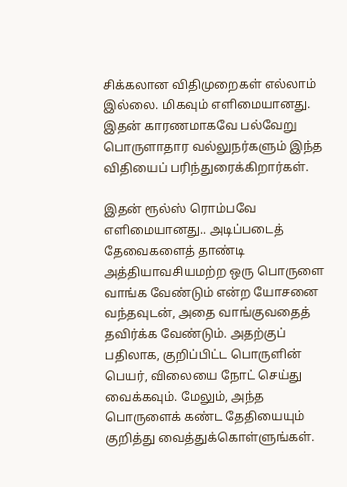சிக்கலான விதிமுறைகள் எல்லாம் இல்லை. மிகவும் எளிமையானது. இதன் காரணமாகவே பல்வேறு பொருளாதார வல்லுநர்களும் இந்த விதியைப் பரிந்துரைக்கிறார்கள்.

இதன் ரூல்ஸ் ரொம்பவே எளிமையானது.. அடிப்படைத் தேவைகளைத் தாண்டி அத்தியாவசியமற்ற ஒரு பொருளை வாங்க வேண்டும் என்ற யோசனை வந்தவுடன், அதை வாங்குவதைத் தவிர்க்க வேண்டும். அதற்குப் பதிலாக, குறிப்பிட்ட பொருளின் பெயர், விலையை நோட் செய்து வைக்கவும். மேலும், அந்த பொருளைக் கண்ட தேதியையும் குறித்து வைத்துக்கொள்ளுங்கள்.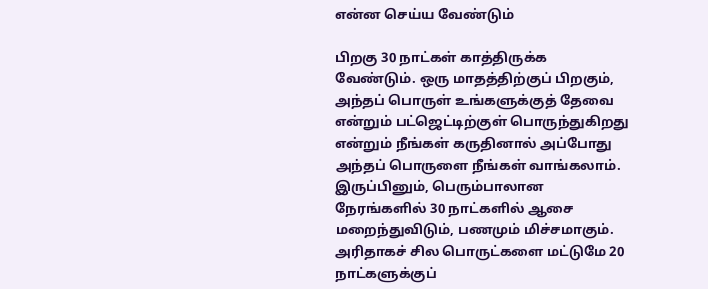என்ன செய்ய வேண்டும்

பிறகு 30 நாட்கள் காத்திருக்க வேண்டும். ஒரு மாதத்திற்குப் பிறகும், அந்தப் பொருள் உங்களுக்குத் தேவை என்றும் பட்ஜெட்டிற்குள் பொருந்துகிறது என்றும் நீங்கள் கருதினால் அப்போது அந்தப் பொருளை நீங்கள் வாங்கலாம். இருப்பினும், பெரும்பாலான நேரங்களில் 30 நாட்களில் ஆசை மறைந்துவிடும், பணமும் மிச்சமாகும். அரிதாகச் சில பொருட்களை மட்டுமே 20 நாட்களுக்குப்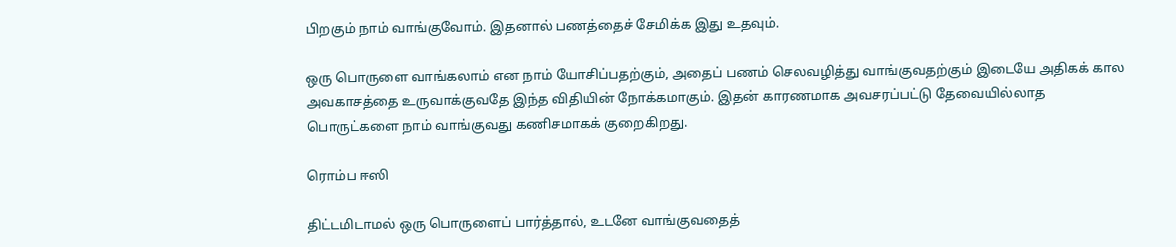பிறகும் நாம் வாங்குவோம். இதனால் பணத்தைச் சேமிக்க இது உதவும்.

ஒரு பொருளை வாங்கலாம் என நாம் யோசிப்பதற்கும், அதைப் பணம் செலவழித்து வாங்குவதற்கும் இடையே அதிகக் கால அவகாசத்தை உருவாக்குவதே இந்த விதியின் நோக்கமாகும். இதன் காரணமாக அவசரப்பட்டு தேவையில்லாத பொருட்களை நாம் வாங்குவது கணிசமாகக் குறைகிறது.

ரொம்ப ஈஸி

திட்டமிடாமல் ஒரு பொருளைப் பார்த்தால், உடனே வாங்குவதைத்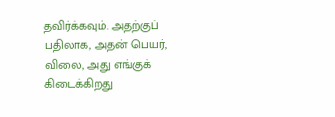தவிர்க்கவும். அதற்குப் பதிலாக, அதன் பெயர், விலை, அது எங்குக் கிடைக்கிறது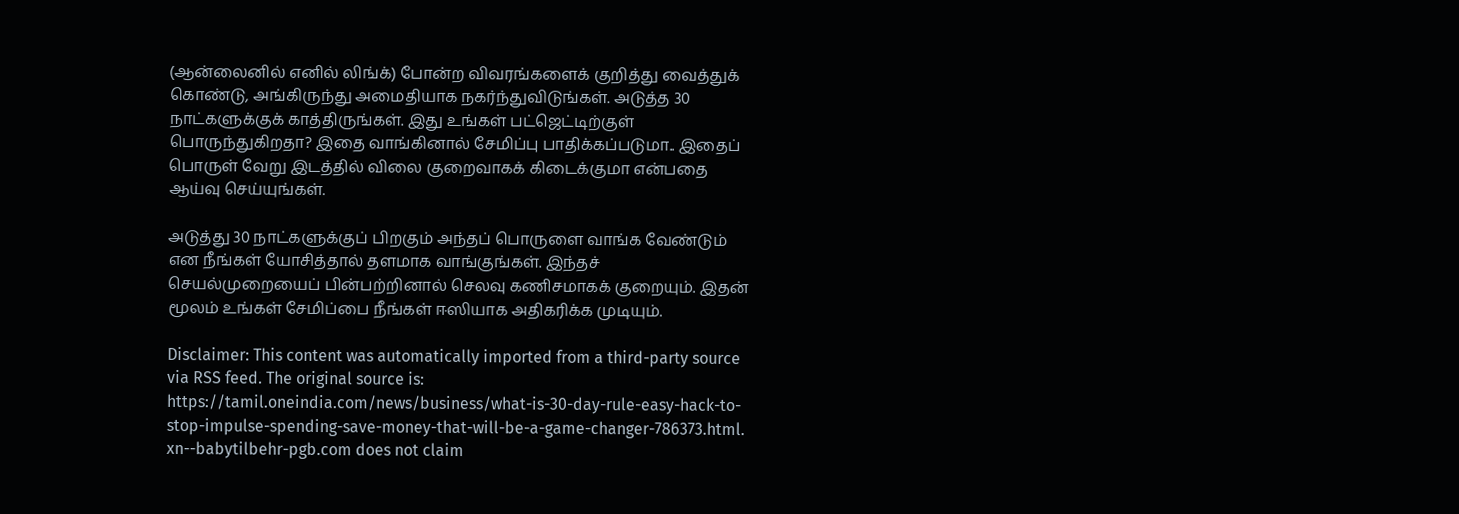(ஆன்லைனில் எனில் லிங்க்) போன்ற விவரங்களைக் குறித்து வைத்துக் கொண்டு, அங்கிருந்து அமைதியாக நகர்ந்துவிடுங்கள். அடுத்த 30 நாட்களுக்குக் காத்திருங்கள். இது உங்கள் பட்ஜெட்டிற்குள் பொருந்துகிறதா? இதை வாங்கினால் சேமிப்பு பாதிக்கப்படுமா.. இதைப் பொருள் வேறு இடத்தில் விலை குறைவாகக் கிடைக்குமா என்பதை ஆய்வு செய்யுங்கள்.

அடுத்து 30 நாட்களுக்குப் பிறகும் அந்தப் பொருளை வாங்க வேண்டும் என நீங்கள் யோசித்தால் தளமாக வாங்குங்கள். இந்தச் செயல்முறையைப் பின்பற்றினால் செலவு கணிசமாகக் குறையும். இதன் மூலம் உங்கள் சேமிப்பை நீங்கள் ஈஸியாக அதிகரிக்க முடியும்.

Disclaimer: This content was automatically imported from a third-party source via RSS feed. The original source is: https://tamil.oneindia.com/news/business/what-is-30-day-rule-easy-hack-to-stop-impulse-spending-save-money-that-will-be-a-game-changer-786373.html. xn--babytilbehr-pgb.com does not claim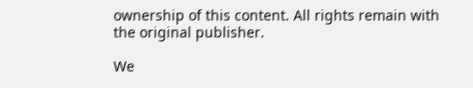ownership of this content. All rights remain with the original publisher.

We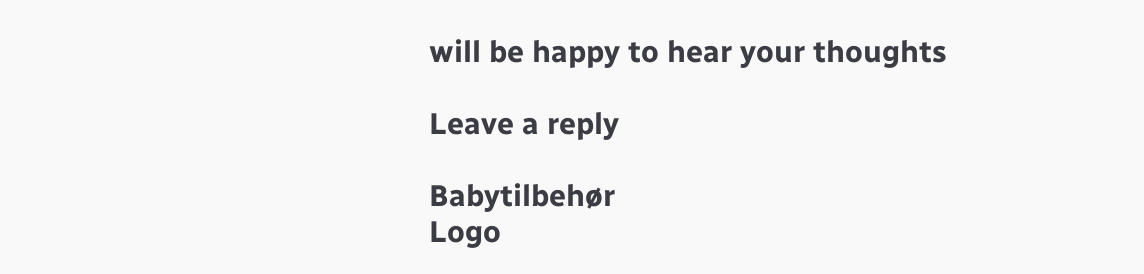will be happy to hear your thoughts

Leave a reply

Babytilbehør
Logo